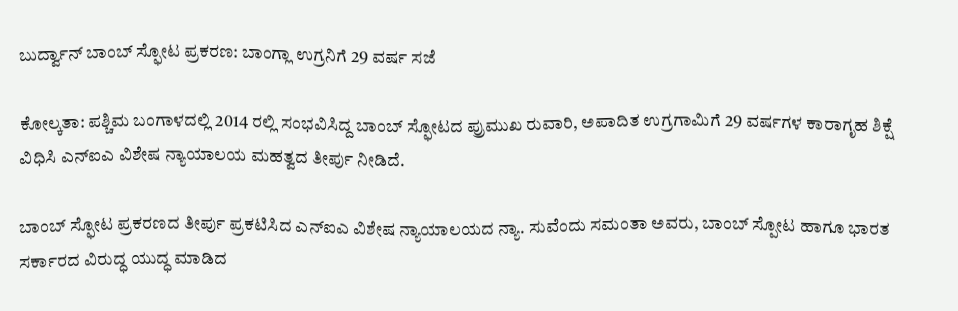ಬುರ್ದ್ವಾನ್ ಬಾಂಬ್ ಸ್ಫೋಟ ಪ್ರಕರಣ: ಬಾಂಗ್ಲಾ ಉಗ್ರನಿಗೆ 29 ವರ್ಷ ಸಜೆ

ಕೋಲ್ಕತಾ: ಪಶ್ಚಿಮ ಬಂಗಾಳದಲ್ಲಿ 2014 ರಲ್ಲಿ ಸಂಭವಿಸಿದ್ದ ಬಾಂಬ್ ಸ್ಫೋಟದ ಪ್ರುಮುಖ ರುವಾರಿ, ಅಪಾದಿತ ಉಗ್ರಗಾಮಿಗೆ 29 ವರ್ಷಗಳ ಕಾರಾಗೃಹ ಶಿಕ್ಷೆ ವಿಧಿಸಿ ಎನ್‌ಐಎ ವಿಶೇಷ ನ್ಯಾಯಾಲಯ ಮಹತ್ವದ ತೀರ್ಪು ನೀಡಿದೆ.

ಬಾಂಬ್ ಸ್ಫೋಟ ಪ್ರಕರಣದ ತೀರ್ಪು ಪ್ರಕಟಿಸಿದ ಎನ್‌ಐಎ ವಿಶೇಷ ನ್ಯಾಯಾಲಯದ ನ್ಯಾ. ಸುವೆಂದು ಸಮಂತಾ ಅವರು, ಬಾಂಬ್ ಸ್ಪೋಟ ಹಾಗೂ ಭಾರತ ಸರ್ಕಾರದ ವಿರುದ್ಧ ಯುದ್ಧ ಮಾಡಿದ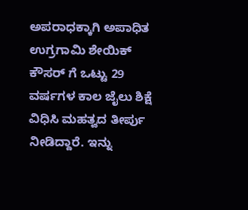ಅಪರಾಧಕ್ಕಾಗಿ ಅಪಾಧಿತ ಉಗ್ರಗಾಮಿ ಶೇಯಿಕ್ ಕೌಸರ್ ಗೆ ಒಟ್ಟು 29 ವರ್ಷಗಳ ಕಾಲ ಜೈಲು ಶಿಕ್ಷೆ ವಿಧಿಸಿ ಮಹತ್ವದ ತೀರ್ಪು ನೀಡಿದ್ದಾರೆ. ಇನ್ನು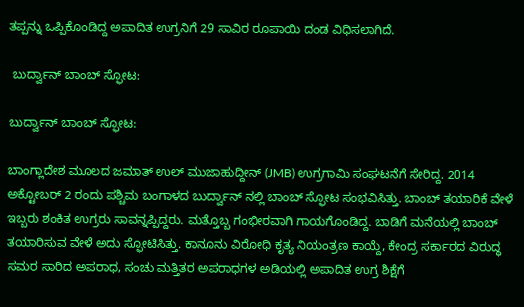ತಪ್ಪನ್ನು ಒಪ್ಪಿಕೊಂಡಿದ್ದ ಅಪಾದಿತ ಉಗ್ರನಿಗೆ 29 ಸಾವಿರ ರೂಪಾಯಿ ದಂಡ ವಿಧಿಸಲಾಗಿದೆ.

 ಬುರ್ದ್ವಾನ್ ಬಾಂಬ್ ಸ್ಫೋಟ:

ಬುರ್ದ್ವಾನ್ ಬಾಂಬ್ ಸ್ಫೋಟ:

ಬಾಂಗ್ಲಾದೇಶ ಮೂಲದ ಜಮಾತ್ ಉಲ್ ಮುಜಾಹುದ್ದೀನ್ (JMB) ಉಗ್ರಗಾಮಿ ಸಂಘಟನೆಗೆ ಸೇರಿದ್ದ. 2014 ಅಕ್ಟೋಬರ್ 2 ರಂದು ಪಶ್ಚಿಮ ಬಂಗಾಳದ ಬುರ್ದ್ವಾನ್ ನಲ್ಲಿ ಬಾಂಬ್ ಸ್ಫೋಟ ಸಂಭವಿಸಿತ್ತು. ಬಾಂಬ್ ತಯಾರಿಕೆ ವೇಳೆ ಇಬ್ಬರು ಶಂಕಿತ ಉಗ್ರರು ಸಾವನ್ನಪ್ಪಿದ್ದರು. ಮತ್ತೊಬ್ಬ ಗಂಭೀರವಾಗಿ ಗಾಯಗೊಂಡಿದ್ದ. ಬಾಡಿಗೆ ಮನೆಯಲ್ಲಿ ಬಾಂಬ್ ತಯಾರಿಸುವ ವೇಳೆ ಅದು ಸ್ಫೋಟಿಸಿತ್ತು. ಕಾನೂನು ವಿರೋಧಿ ಕೃತ್ಯ ನಿಯಂತ್ರಣ ಕಾಯ್ದೆ, ಕೇಂದ್ರ ಸರ್ಕಾರದ ವಿರುದ್ಧ ಸಮರ ಸಾರಿದ ಅಪರಾಧ, ಸಂಚು ಮತ್ತಿತರ ಅಪರಾಧಗಳ ಅಡಿಯಲ್ಲಿ ಅಪಾದಿತ ಉಗ್ರ ಶಿಕ್ಷೆಗೆ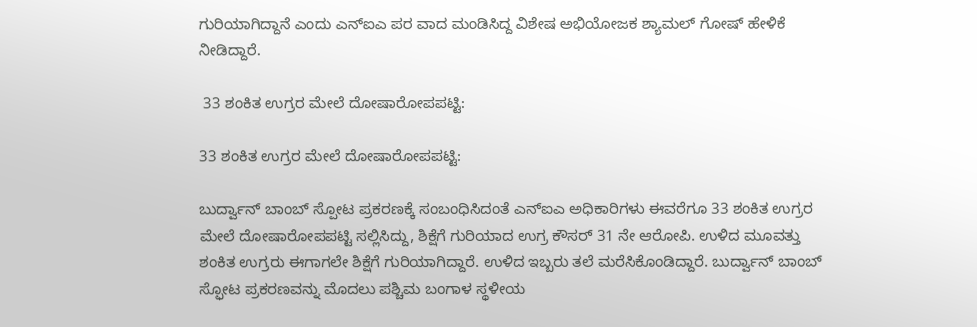ಗುರಿಯಾಗಿದ್ದಾನೆ ಎಂದು ಎನ್‌ಐಎ ಪರ ವಾದ ಮಂಡಿಸಿದ್ದ ವಿಶೇಷ ಅಭಿಯೋಜಕ ಶ್ಯಾಮಲ್ ಗೋಷ್ ಹೇಳಿಕೆ ನೀಡಿದ್ದಾರೆ.

 33 ಶಂಕಿತ ಉಗ್ರರ ಮೇಲೆ ದೋಷಾರೋಪಪಟ್ಟಿ:

33 ಶಂಕಿತ ಉಗ್ರರ ಮೇಲೆ ದೋಷಾರೋಪಪಟ್ಟಿ:

ಬುರ್ದ್ವಾನ್ ಬಾಂಬ್ ಸ್ಪೋಟ ಪ್ರಕರಣಕ್ಕೆ ಸಂಬಂಧಿಸಿದಂತೆ ಎನ್‌ಐಎ ಅಧಿಕಾರಿಗಳು ಈವರೆಗೂ 33 ಶಂಕಿತ ಉಗ್ರರ ಮೇಲೆ ದೋಷಾರೋಪಪಟ್ಟಿ ಸಲ್ಲಿಸಿದ್ದು, ಶಿಕ್ಷೆಗೆ ಗುರಿಯಾದ ಉಗ್ರ ಕೌಸರ್ 31 ನೇ ಆರೋಪಿ. ಉಳಿದ ಮೂವತ್ತು ಶಂಕಿತ ಉಗ್ರರು ಈಗಾಗಲೇ ಶಿಕ್ಷೆಗೆ ಗುರಿಯಾಗಿದ್ದಾರೆ. ಉಳಿದ ಇಬ್ಬರು ತಲೆ ಮರೆಸಿಕೊಂಡಿದ್ದಾರೆ. ಬುರ್ದ್ವಾನ್ ಬಾಂಬ್ ಸ್ಫೋಟ ಪ್ರಕರಣವನ್ನು ಮೊದಲು ಪಶ್ಚಿಮ ಬಂಗಾಳ ಸ್ಥಳೀಯ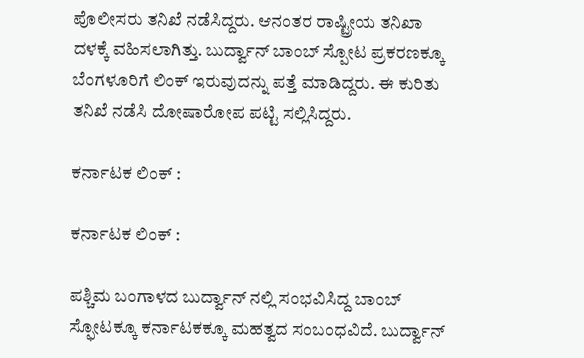ಪೊಲೀಸರು ತನಿಖೆ ನಡೆಸಿದ್ದರು. ಆನಂತರ ರಾಷ್ಟ್ರೀಯ ತನಿಖಾ ದಳಕ್ಕೆ ವಹಿಸಲಾಗಿತ್ತು. ಬುರ್ದ್ವಾನ್ ಬಾಂಬ್ ಸ್ಪೋಟ ಪ್ರಕರಣಕ್ಕೂ ಬೆಂಗಳೂರಿಗೆ ಲಿಂಕ್ ಇರುವುದನ್ನು ಪತ್ತೆ ಮಾಡಿದ್ದರು. ಈ ಕುರಿತು ತನಿಖೆ ನಡೆಸಿ ದೋಷಾರೋಪ ಪಟ್ಟಿ ಸಲ್ಲಿಸಿದ್ದರು.

ಕರ್ನಾಟಕ ಲಿಂಕ್ :

ಕರ್ನಾಟಕ ಲಿಂಕ್ :

ಪಶ್ಚಿಮ ಬಂಗಾಳದ ಬುರ್ದ್ವಾನ್ ನಲ್ಲಿ ಸಂಭವಿಸಿದ್ದ ಬಾಂಬ್ ಸ್ಫೋಟಕ್ಕೂ ಕರ್ನಾಟಕಕ್ಕೂ ಮಹತ್ವದ ಸಂಬಂಧವಿದೆ. ಬುರ್ದ್ವಾನ್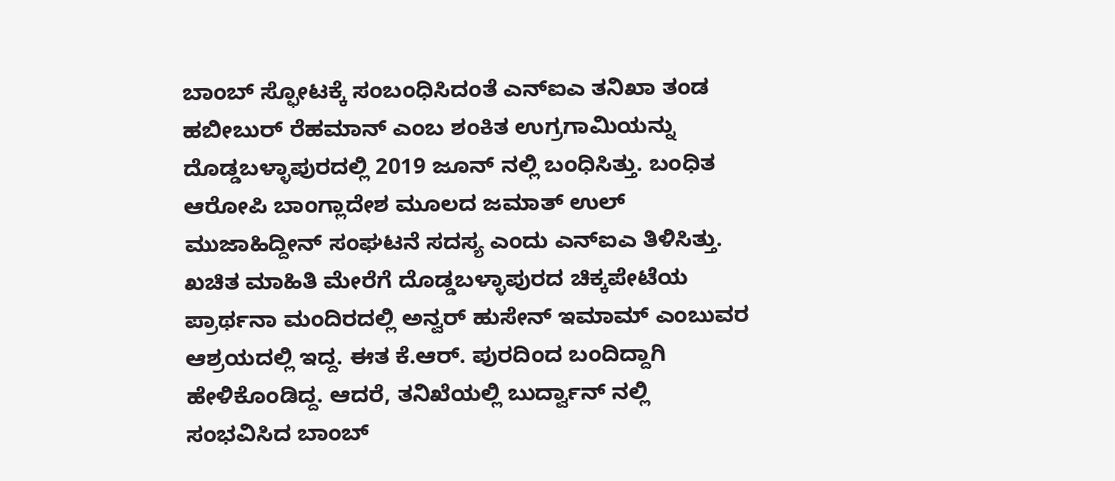ಬಾಂಬ್ ಸ್ಫೋಟಕ್ಕೆ ಸಂಬಂಧಿಸಿದಂತೆ ಎನ್ಐಎ ತನಿಖಾ ತಂಡ ಹಬೀಬುರ್ ರೆಹಮಾನ್ ಎಂಬ ಶಂಕಿತ ಉಗ್ರಗಾಮಿಯನ್ನು ದೊಡ್ಡಬಳ್ಳಾಪುರದಲ್ಲಿ 2019 ಜೂನ್ ನಲ್ಲಿ ಬಂಧಿಸಿತ್ತು. ಬಂಧಿತ ಆರೋಪಿ ಬಾಂಗ್ಲಾದೇಶ ಮೂಲದ ಜಮಾತ್ ಉಲ್ ಮುಜಾಹಿದ್ದೀನ್ ಸಂಘಟನೆ ಸದಸ್ಯ ಎಂದು ಎನ್ಐಎ ತಿಳಿಸಿತ್ತು. ಖಚಿತ ಮಾಹಿತಿ ಮೇರೆಗೆ ದೊಡ್ಡಬಳ್ಳಾಪುರದ ಚಿಕ್ಕಪೇಟೆಯ ಪ್ರಾರ್ಥನಾ ಮಂದಿರದಲ್ಲಿ ಅನ್ವರ್ ಹುಸೇನ್ ಇಮಾಮ್ ಎಂಬುವರ ಆಶ್ರಯದಲ್ಲಿ ಇದ್ದ. ಈತ ಕೆ.ಆರ್. ಪುರದಿಂದ ಬಂದಿದ್ದಾಗಿ ಹೇಳಿಕೊಂಡಿದ್ದ. ಆದರೆ, ತನಿಖೆಯಲ್ಲಿ ಬುರ್ದ್ವಾನ್ ನಲ್ಲಿ ಸಂಭವಿಸಿದ ಬಾಂಬ್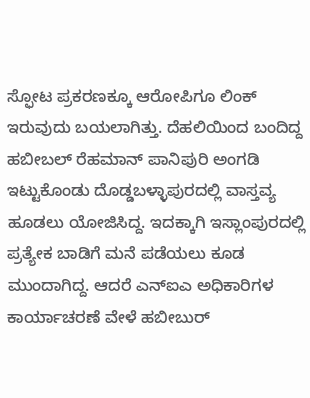ಸ್ಫೋಟ ಪ್ರಕರಣಕ್ಕೂ ಆರೋಪಿಗೂ ಲಿಂಕ್ ಇರುವುದು ಬಯಲಾಗಿತ್ತು. ದೆಹಲಿಯಿಂದ ಬಂದಿದ್ದ ಹಬೀಬಲ್ ರೆಹಮಾನ್ ಪಾನಿಪುರಿ ಅಂಗಡಿ ಇಟ್ಟುಕೊಂಡು ದೊಡ್ಡಬಳ್ಳಾಪುರದಲ್ಲಿ ವಾಸ್ತವ್ಯ ಹೂಡಲು ಯೋಜಿಸಿದ್ದ. ಇದಕ್ಕಾಗಿ ಇಸ್ಲಾಂಪುರದಲ್ಲಿ ಪ್ರತ್ಯೇಕ ಬಾಡಿಗೆ ಮನೆ ಪಡೆಯಲು ಕೂಡ ಮುಂದಾಗಿದ್ದ. ಆದರೆ ಎನ್‌ಐಎ ಅಧಿಕಾರಿಗಳ ಕಾರ್ಯಾಚರಣೆ ವೇಳೆ ಹಬೀಬುರ್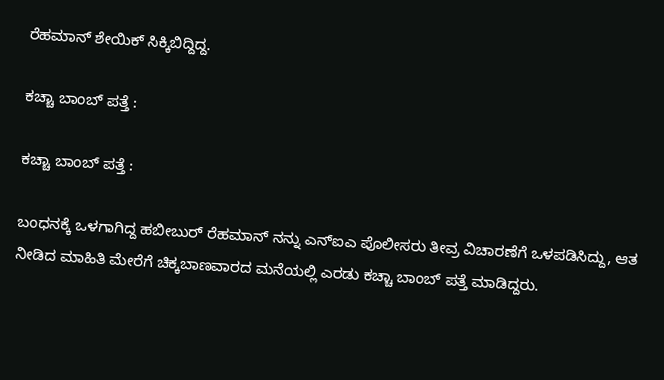ರೆಹಮಾನ್ ಶೇಯಿಕ್ ಸಿಕ್ಕಿಬಿದ್ದಿದ್ದ.

ಕಚ್ಚಾ ಬಾಂಬ್ ಪತ್ತೆ :

ಕಚ್ಚಾ ಬಾಂಬ್ ಪತ್ತೆ :

ಬಂಧನಕ್ಕೆ ಒಳಗಾಗಿದ್ದ ಹಬೀಬುರ್ ರೆಹಮಾನ್ ನನ್ನು ಎನ್‌ಐಎ ಪೊಲೀಸರು ತೀವ್ರ ವಿಚಾರಣೆಗೆ ಒಳಪಡಿಸಿದ್ದು, ಆತ ನೀಡಿದ ಮಾಹಿತಿ ಮೇರೆಗೆ ಚಿಕ್ಕಬಾಣವಾರದ ಮನೆಯಲ್ಲಿ ಎರಡು ಕಚ್ಚಾ ಬಾಂಬ್ ಪತ್ತೆ ಮಾಡಿದ್ದರು.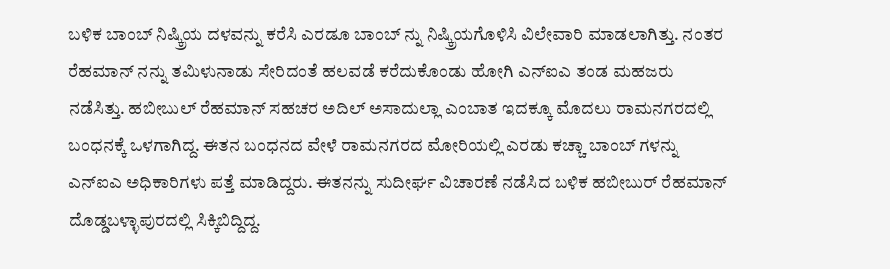ಬಳಿಕ ಬಾಂಬ್ ನಿಷ್ಕ್ರಿಯ ದಳವನ್ನು ಕರೆಸಿ ಎರಡೂ ಬಾಂಬ್ ನ್ನು ನಿಷ್ಕ್ರಿಯಗೊಳಿಸಿ ವಿಲೇವಾರಿ ಮಾಡಲಾಗಿತ್ತು. ನಂತರ ರೆಹಮಾನ್ ನನ್ನು ತಮಿಳುನಾಡು ಸೇರಿದಂತೆ ಹಲವಡೆ ಕರೆದುಕೊಂಡು ಹೋಗಿ ಎನ್‌ಐಎ ತಂಡ ಮಹಜರು ನಡೆಸಿತ್ತು. ಹಬೀಬುಲ್ ರೆಹಮಾನ್ ಸಹಚರ ಅದಿಲ್ ಅಸಾದುಲ್ಲಾ ಎಂಬಾತ ಇದಕ್ಕೂ ಮೊದಲು ರಾಮನಗರದಲ್ಲಿ ಬಂಧನಕ್ಕೆ ಒಳಗಾಗಿದ್ದ. ಈತನ ಬಂಧನದ ವೇಳೆ ರಾಮನಗರದ ಮೋರಿಯಲ್ಲಿ ಎರಡು ಕಚ್ಚಾ ಬಾಂಬ್ ಗಳನ್ನು ಎನ್‌ಐಎ ಅಧಿಕಾರಿಗಳು ಪತ್ತೆ ಮಾಡಿದ್ದರು. ಈತನನ್ನು ಸುದೀರ್ಘ ವಿಚಾರಣೆ ನಡೆಸಿದ ಬಳಿಕ ಹಬೀಬುರ್ ರೆಹಮಾನ್ ದೊಡ್ಡಬಳ್ಳಾಪುರದಲ್ಲಿ ಸಿಕ್ಕಿಬಿದ್ದಿದ್ದ.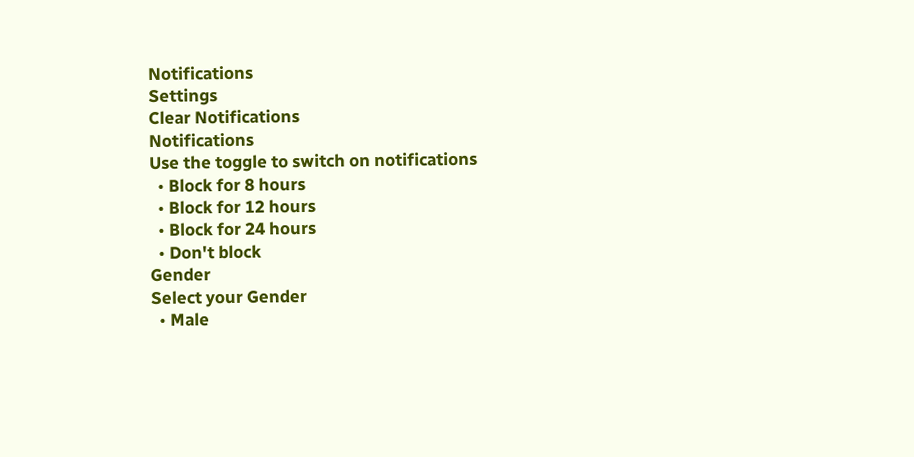Notifications
Settings
Clear Notifications
Notifications
Use the toggle to switch on notifications
  • Block for 8 hours
  • Block for 12 hours
  • Block for 24 hours
  • Don't block
Gender
Select your Gender
  • Male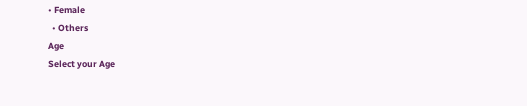• Female
  • Others
Age
Select your Age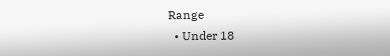Range
  • Under 18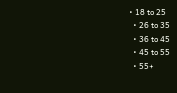• 18 to 25
  • 26 to 35
  • 36 to 45
  • 45 to 55
  • 55+